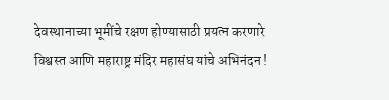देवस्थानाच्या भूमींचे रक्षण होण्यासाठी प्रयत्न करणारे विश्वस्त आणि महाराष्ट्र मंदिर महासंघ यांचे अभिनंदन !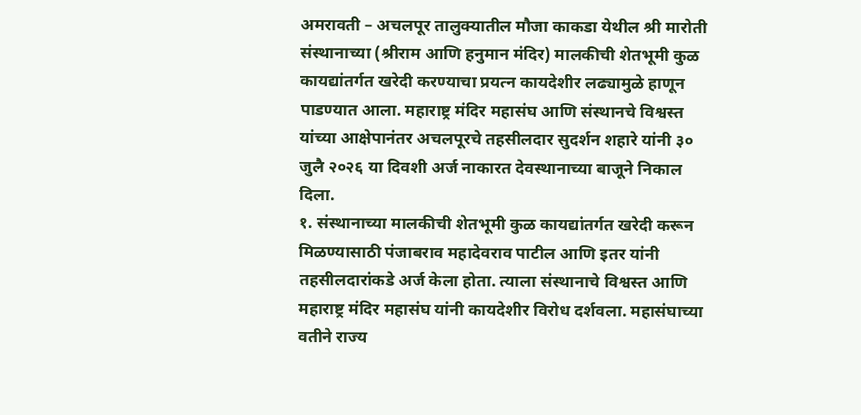अमरावती – अचलपूर तालुक्यातील मौजा काकडा येथील श्री मारोती संस्थानाच्या (श्रीराम आणि हनुमान मंदिर) मालकीची शेतभूमी कुळ कायद्यांतर्गत खरेदी करण्याचा प्रयत्न कायदेशीर लढ्यामुळे हाणून पाडण्यात आला. महाराष्ट्र मंदिर महासंघ आणि संस्थानचे विश्वस्त यांच्या आक्षेपानंतर अचलपूरचे तहसीलदार सुदर्शन शहारे यांनी ३० जुलै २०२६ या दिवशी अर्ज नाकारत देवस्थानाच्या बाजूने निकाल दिला.
१. संस्थानाच्या मालकीची शेतभूमी कुळ कायद्यांतर्गत खरेदी करून मिळण्यासाठी पंजाबराव महादेवराव पाटील आणि इतर यांनी तहसीलदारांकडे अर्ज केला होता. त्याला संस्थानाचे विश्वस्त आणि महाराष्ट्र मंदिर महासंघ यांनी कायदेशीर विरोध दर्शवला. महासंघाच्या वतीने राज्य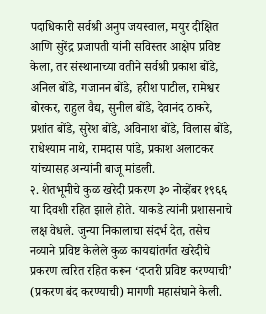पदाधिकारी सर्वश्री अनुप जयस्वाल, मयुर दीक्षित आणि सुरेंद्र प्रजापती यांनी सविस्तर आक्षेप प्रविष्ट केला, तर संस्थानाच्या वतीने सर्वश्री प्रकाश बोंडे, अनिल बोंडे, गजानन बोंडे, हरीश पाटील, रामेश्वर बोरकर, राहुल वैद्य, सुनील बोंडे, देवानंद ठाकरे, प्रशांत बोंडे, सुरेश बोंडे, अविनाश बोंडे, विलास बोंडे, राधेश्याम नाथे, रामदास पांडे, प्रकाश अलाटकर यांच्यासह अन्यांनी बाजू मांडली.
२. शेतभूमीचे कुळ खरेदी प्रकरण ३० नोव्हेंबर १९६६ या दिवशी रहित झाले होते. याकडे त्यांनी प्रशासनाचे लक्ष वेधले. जुन्या निकालाचा संदर्भ देत, तसेच नव्याने प्रविष्ट केलेले कुळ कायद्यांतर्गत खरेदीचे प्रकरण त्वरित रहित करून ‘दप्तरी प्रविष्ट करण्याची’ (प्रकरण बंद करण्याची) मागणी महासंघाने केली.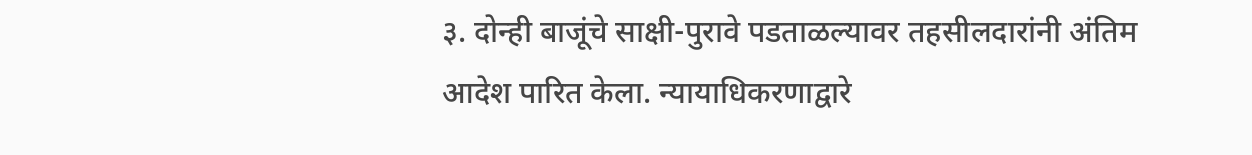३. दोन्ही बाजूंचे साक्षी-पुरावे पडताळल्यावर तहसीलदारांनी अंतिम आदेश पारित केला. न्यायाधिकरणाद्वारे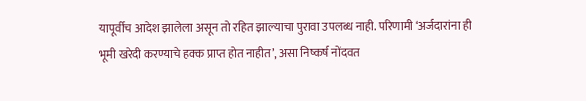यापूर्वीच आदेश झालेला असून तो रहित झाल्याचा पुरावा उपलब्ध नाही. परिणामी ‘अर्जदारांना ही भूमी खरेदी करण्याचे हक्क प्राप्त होत नाहीत’, असा निष्कर्ष नोंदवत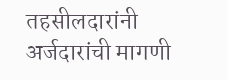तहसीलदारांनी अर्जदारांची मागणी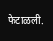फेटाळली.